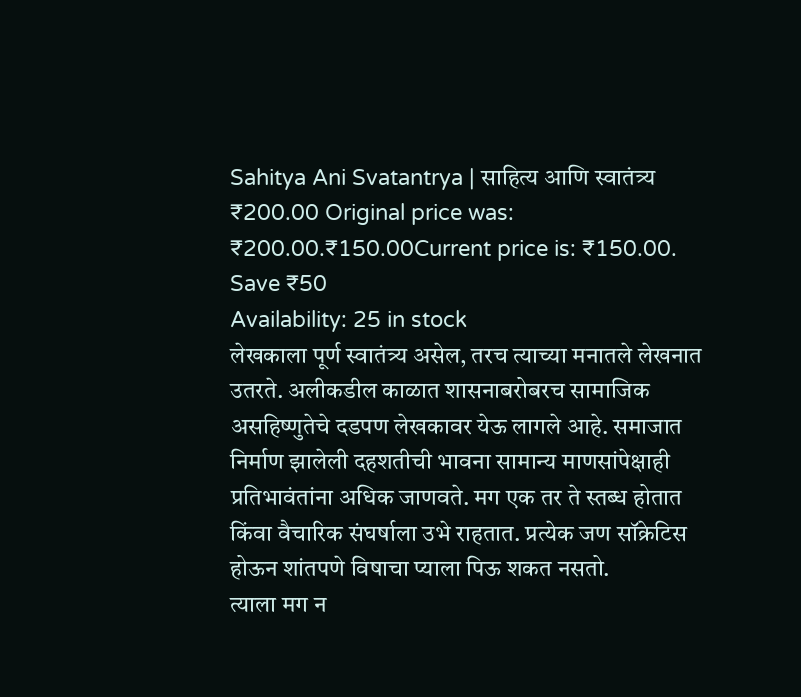Sahitya Ani Svatantrya | साहित्य आणि स्वातंत्र्य
₹200.00 Original price was: ₹200.00.₹150.00Current price is: ₹150.00. Save ₹50
Availability: 25 in stock
लेखकाला पूर्ण स्वातंत्र्य असेल, तरच त्याच्या मनातले लेखनात उतरते. अलीकडील काळात शासनाबरोबरच सामाजिक असहिष्णुतेचे दडपण लेखकावर येऊ लागले आहे. समाजात निर्माण झालेली दहशतीची भावना सामान्य माणसांपेक्षाही प्रतिभावंतांना अधिक जाणवते. मग एक तर ते स्तब्ध होतात किंवा वैचारिक संघर्षाला उभे राहतात. प्रत्येक जण सॉक्रेटिस होऊन शांतपणे विषाचा प्याला पिऊ शकत नसतो.
त्याला मग न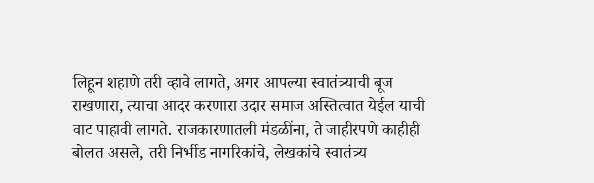लिहून शहाणे तरी व्हावे लागते, अगर आपल्या स्वातंत्र्याची बूज राखणारा, त्याचा आदर करणारा उदार समाज अस्तित्वात येईल याची वाट पाहावी लागते. राजकारणातली मंडळींना, ते जाहीरपणे काहीही बोलत असले, तरी निर्भीड नागरिकांचे, लेखकांचे स्वातंत्र्य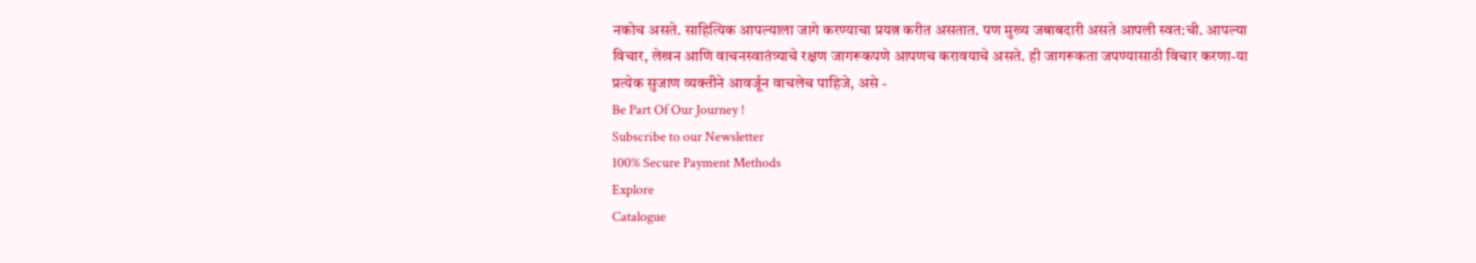नकोच असते. साहित्यिक आपल्याला जागे करण्याचा प्रयत्न करीत असतात. पण मुख्य जबाबदारी असते आपली स्वत:ची. आपल्या विचार, लेखन आणि वाचनस्वातंत्र्याचे रक्षण जागरूकपणे आपणच करावयाचे असते. ही जागरूकता जपण्यासाठी विचार करणा-या प्रत्येक सुजाण व्यक्तीने आवर्जून वाचलेच पाहिजे, असे -
Be Part Of Our Journey !
Subscribe to our Newsletter
100% Secure Payment Methods
Explore
Catalogue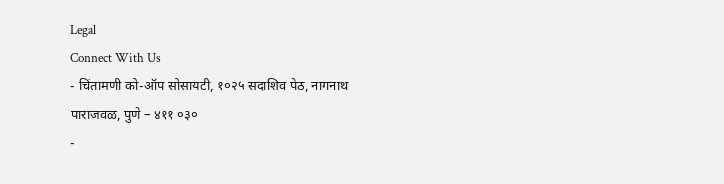Legal
Connect With Us
- चिंतामणी को-ऑप सोसायटी, १०२५ सदाशिव पेठ, नागनाथ पाराजवळ, पुणे – ४११ ०३०
-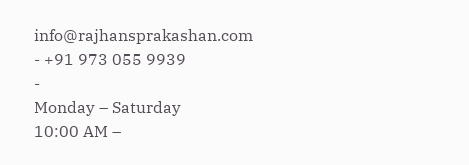info@rajhansprakashan.com
- +91 973 055 9939
-
Monday – Saturday
10:00 AM –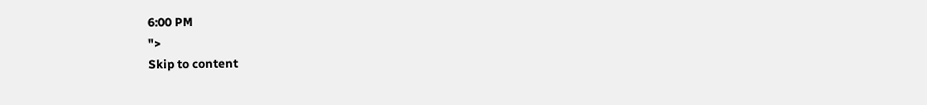6:00 PM
">
Skip to content